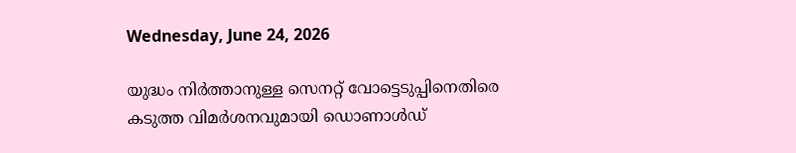Wednesday, June 24, 2026

യുദ്ധം നിർത്താനുള്ള സെനറ്റ് വോട്ടെടുപ്പിനെതിരെ കടുത്ത വിമർശനവുമായി ഡൊണാൾഡ്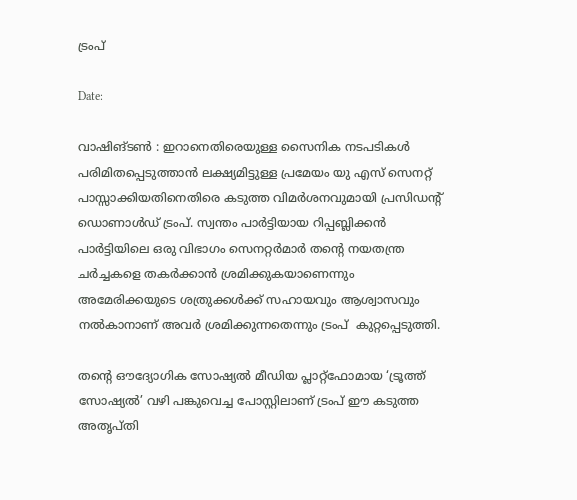ട്രംപ്

Date:

വാഷിങ്ടൺ : ഇറാനെതിരെയുള്ള സൈനിക നടപടികൾ പരിമിതപ്പെടുത്താൻ ലക്ഷ്യമിട്ടുള്ള പ്രമേയം യു എസ് സെനറ്റ് പാസ്സാക്കിയതിനെതിരെ കടുത്ത വിമർശനവുമായി പ്രസിഡന്റ് ഡൊണാൾഡ് ട്രംപ്. സ്വന്തം പാർട്ടിയായ റിപ്പബ്ലിക്കൻ പാർട്ടിയിലെ ഒരു വിഭാഗം സെനറ്റർമാർ തൻ്റെ നയതന്ത്ര ചർച്ചകളെ തകർക്കാൻ ശ്രമിക്കുകയാണെന്നും അമേരിക്കയുടെ ശത്രുക്കൾക്ക് സഹായവും ആശ്വാസവും നൽകാനാണ് അവർ ശ്രമിക്കുന്നതെന്നും ട്രംപ്  കുറ്റപ്പെടുത്തി.

തന്റെ ഔദ്യോഗിക സോഷ്യൽ മീഡിയ പ്ലാറ്റ്‌ഫോമായ ‘ട്രൂത്ത് സോഷ്യൽ’ വഴി പങ്കുവെച്ച പോസ്റ്റിലാണ് ട്രംപ് ഈ കടുത്ത അതൃപ്തി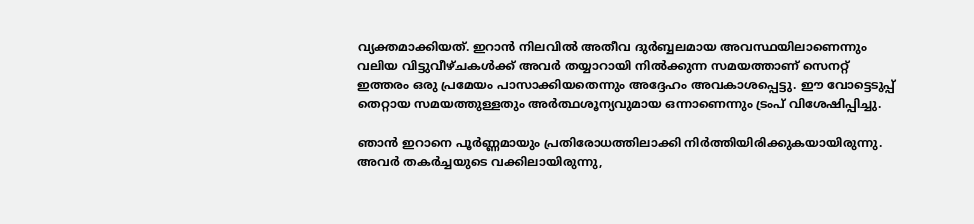വ്യക്തമാക്കിയത്. ഇറാൻ നിലവിൽ അതീവ ദുർബ്ബലമായ അവസ്ഥയിലാണെന്നും വലിയ വിട്ടുവീഴ്ചകൾക്ക് അവർ തയ്യാറായി നിൽക്കുന്ന സമയത്താണ് സെനറ്റ് ഇത്തരം ഒരു പ്രമേയം പാസാക്കിയതെന്നും അദ്ദേഹം അവകാശപ്പെട്ടു. ഈ വോട്ടെടുപ്പ് തെറ്റായ സമയത്തുള്ളതും അർത്ഥശൂന്യവുമായ ഒന്നാണെന്നും ട്രംപ് വിശേഷിപ്പിച്ചു.

ഞാൻ ഇറാനെ പൂർണ്ണമായും പ്രതിരോധത്തിലാക്കി നിർത്തിയിരിക്കുകയായിരുന്നു. അവർ തകർച്ചയുടെ വക്കിലായിരുന്നു,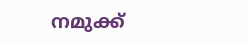നമുക്ക്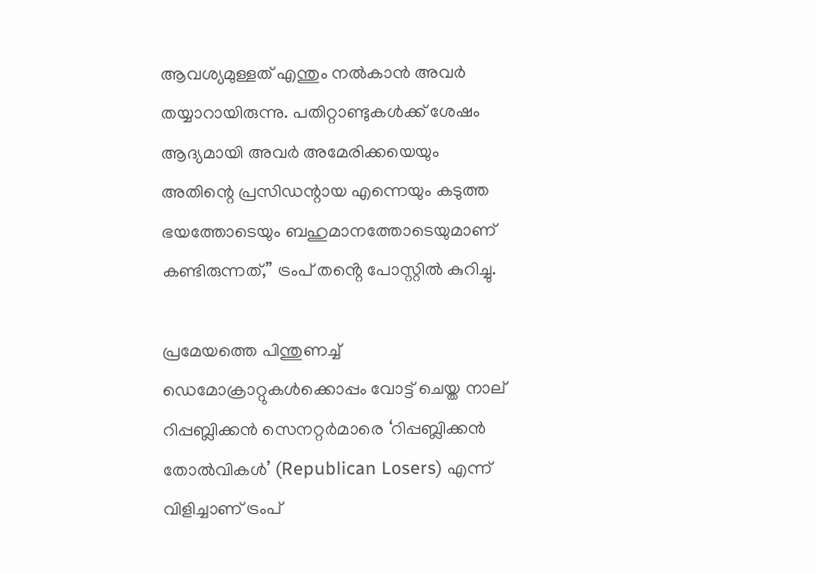ആവശ്യമുള്ളത് എന്തും നൽകാൻ അവർ തയ്യാറായിരുന്നു. പതിറ്റാണ്ടുകൾക്ക് ശേഷം ആദ്യമായി അവർ അമേരിക്കയെയും അതിന്റെ പ്രസിഡന്റായ എന്നെയും കടുത്ത ഭയത്തോടെയും ബഹുമാനത്തോടെയുമാണ് കണ്ടിരുന്നത്,” ട്രംപ് തൻ്റെ പോസ്റ്റിൽ കുറിച്ചു.

പ്രമേയത്തെ പിന്തുണച്ച് ഡെമോക്രാറ്റുകൾക്കൊപ്പം വോട്ട് ചെയ്ത നാല് റിപ്പബ്ലിക്കൻ സെനറ്റർമാരെ ‘റിപ്പബ്ലിക്കൻ തോൽവികൾ’ (Republican Losers) എന്ന് വിളിച്ചാണ് ട്രംപ്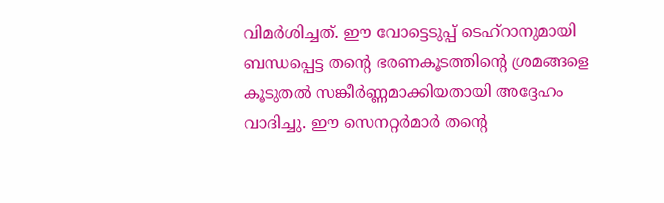വിമർശിച്ചത്. ഈ വോട്ടെടുപ്പ് ടെഹ്റാനുമായി ബന്ധപ്പെട്ട തന്റെ ഭരണകൂടത്തിന്റെ ശ്രമങ്ങളെ കൂടുതൽ സങ്കീർണ്ണമാക്കിയതായി അദ്ദേഹം വാദിച്ചു. ഈ സെനറ്റർമാർ തന്റെ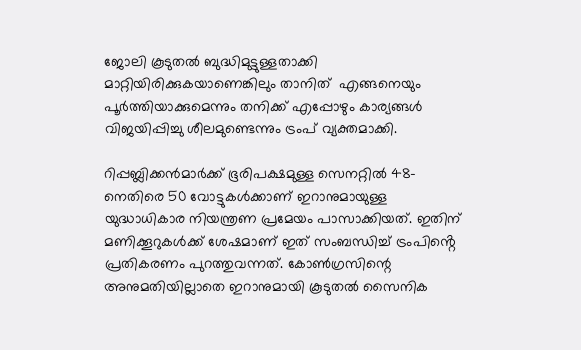ജോലി കൂടുതൽ ബുദ്ധിമുട്ടുള്ളതാക്കി മാറ്റിയിരിക്കുകയാണെങ്കിലും താനിത്  എങ്ങനെയും പൂർത്തിയാക്കുമെന്നും തനിക്ക് എപ്പോഴും കാര്യങ്ങൾ വിജയിപ്പിച്ചു ശീലമുണ്ടെന്നും ട്രംപ് വ്യക്തമാക്കി.

റിപ്പബ്ലിക്കൻമാർക്ക് ഭൂരിപക്ഷമുള്ള സെനറ്റിൽ 48-നെതിരെ 50 വോട്ടുകൾക്കാണ് ഇറാനുമായുള്ള യുദ്ധാധികാര നിയന്ത്രണ പ്രമേയം പാസാക്കിയത്. ഇതിന് മണിക്കൂറുകൾക്ക് ശേഷമാണ് ഇത് സംബന്ധിച്ച് ട്രംപിൻ്റെ  പ്രതികരണം പുറത്തുവന്നത്. കോൺഗ്രസിന്റെ അനുമതിയില്ലാതെ ഇറാനുമായി കൂടുതൽ സൈനിക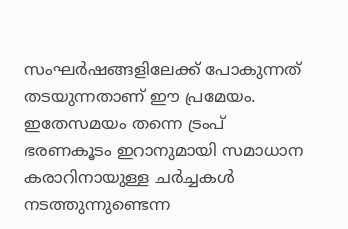സംഘർഷങ്ങളിലേക്ക് പോകുന്നത് തടയുന്നതാണ് ഈ പ്രമേയം. ഇതേസമയം തന്നെ ട്രംപ് ഭരണകൂടം ഇറാനുമായി സമാധാന കരാറിനായുള്ള ചർച്ചകൾ നടത്തുന്നുണ്ടെന്ന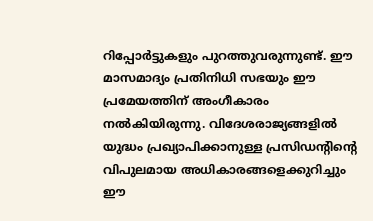റിപ്പോർട്ടുകളും പുറത്തുവരുന്നുണ്ട്. ഈ മാസമാദ്യം പ്രതിനിധി സഭയും ഈ പ്രമേയത്തിന് അംഗീകാരം നൽകിയിരുന്നു. വിദേശരാജ്യങ്ങളിൽ യുദ്ധം പ്രഖ്യാപിക്കാനുള്ള പ്രസിഡൻ്റിൻ്റെ വിപുലമായ അധികാരങ്ങളെക്കുറിച്ചും ഈ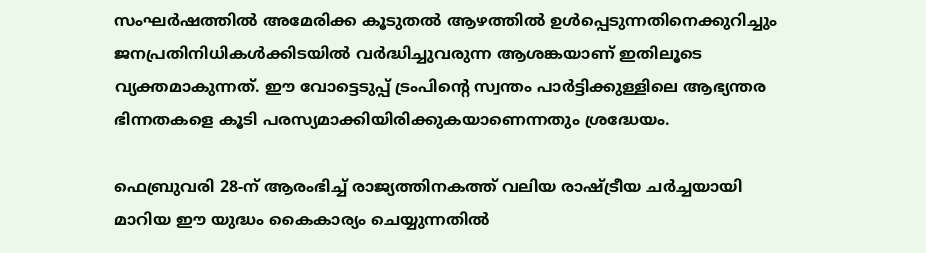സംഘർഷത്തിൽ അമേരിക്ക കൂടുതൽ ആഴത്തിൽ ഉൾപ്പെടുന്നതിനെക്കുറിച്ചും ജനപ്രതിനിധികൾക്കിടയിൽ വർദ്ധിച്ചുവരുന്ന ആശങ്കയാണ് ഇതിലൂടെ വ്യക്തമാകുന്നത്. ഈ വോട്ടെടുപ്പ് ട്രംപിന്റെ സ്വന്തം പാർട്ടിക്കുള്ളിലെ ആഭ്യന്തര ഭിന്നതകളെ കൂടി പരസ്യമാക്കിയിരിക്കുകയാണെന്നതും ശ്രദ്ധേയം.

ഫെബ്രുവരി 28-ന് ആരംഭിച്ച് രാജ്യത്തിനകത്ത് വലിയ രാഷ്ട്രീയ ചർച്ചയായി മാറിയ ഈ യുദ്ധം കൈകാര്യം ചെയ്യുന്നതിൽ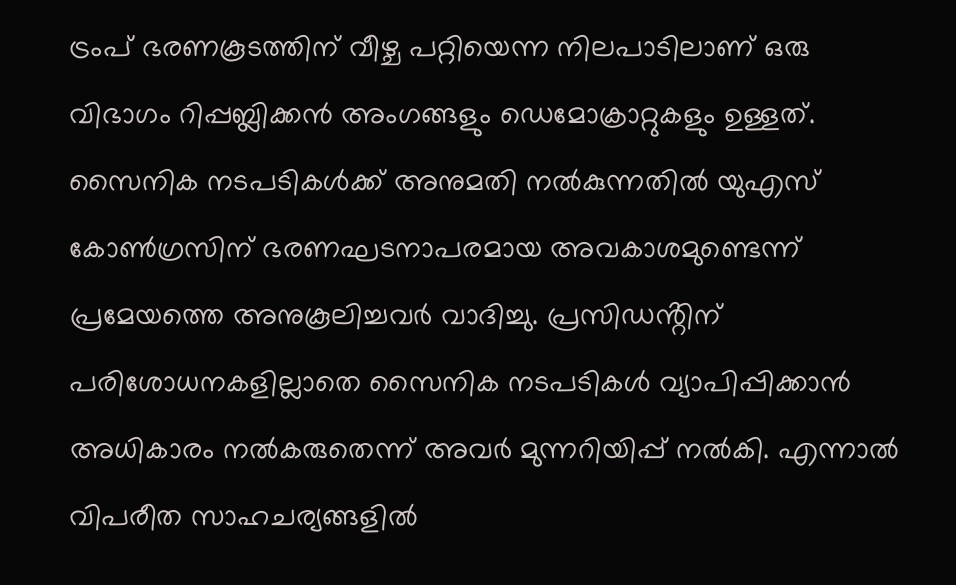ട്രംപ് ഭരണകൂടത്തിന് വീഴ്ച പറ്റിയെന്ന നിലപാടിലാണ് ഒരു വിഭാഗം റിപ്പബ്ലിക്കൻ അംഗങ്ങളും ഡെമോക്രാറ്റുകളും ഉള്ളത്. സൈനിക നടപടികൾക്ക് അനുമതി നൽകുന്നതിൽ യുഎസ് കോൺഗ്രസിന് ഭരണഘടനാപരമായ അവകാശമുണ്ടെന്ന് പ്രമേയത്തെ അനുകൂലിച്ചവർ വാദിച്ചു. പ്രസിഡൻ്റിന് പരിശോധനകളില്ലാതെ സൈനിക നടപടികൾ വ്യാപിപ്പിക്കാൻ അധികാരം നൽകരുതെന്ന് അവർ മുന്നറിയിപ്പ് നൽകി. എന്നാൽ വിപരീത സാഹചര്യങ്ങളിൽ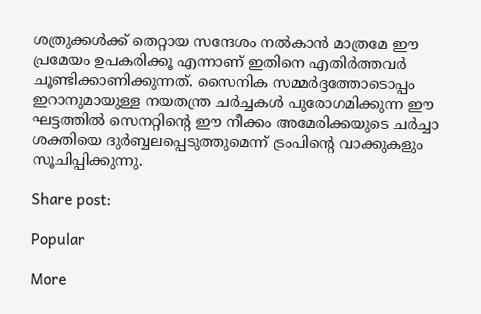ശത്രുക്കൾക്ക് തെറ്റായ സന്ദേശം നൽകാൻ മാത്രമേ ഈ പ്രമേയം ഉപകരിക്കൂ എന്നാണ് ഇതിനെ എതിർത്തവർ ചൂണ്ടിക്കാണിക്കുന്നത്. സൈനിക സമ്മർദ്ദത്തോടൊപ്പം ഇറാനുമായുള്ള നയതന്ത്ര ചർച്ചകൾ പുരോഗമിക്കുന്ന ഈ ഘട്ടത്തിൽ സെനറ്റിന്റെ ഈ നീക്കം അമേരിക്കയുടെ ചർച്ചാ ശക്തിയെ ദുർബ്ബലപ്പെടുത്തുമെന്ന് ട്രംപിൻ്റെ വാക്കുകളും സൂചിപ്പിക്കുന്നു.

Share post:

Popular

More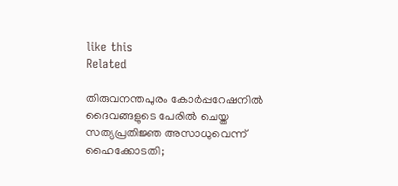like this
Related

തിരുവനന്തപുരം കോർപ്പറേഷനിൽ ദൈവങ്ങളുടെ പേരിൽ ചെയ്ത സത്യപ്രതിജ്ഞ അസാധുവെന്ന് ഹൈക്കോടതി;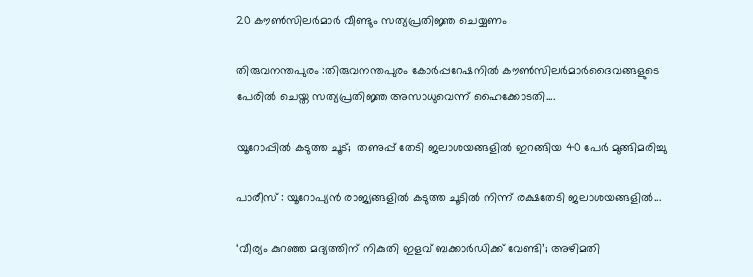20 കൗൺസിലർമാർ വീണ്ടും സത്യപ്രതിജ്ഞ ചെയ്യണം

തിരുവനന്തപുരം :തിരുവനന്തപുരം കോർപ്പറേഷനിൽ കൗൺസിലർമാർദൈവങ്ങളുടെ പേരിൽ ചെയ്ത സത്യപ്രതിജ്ഞ അസാധുവെന്ന് ഹൈക്കോടതി....

യൂറോപ്പിൽ കടുത്ത ചൂട്;  തണുപ്പ് തേടി ജലാശയങ്ങളിൽ ഇറങ്ങിയ 40 പേർ മുങ്ങിമരിച്ചു

പാരീസ് : യൂറോപ്യൻ രാജ്യങ്ങളിൽ കടുത്ത ചൂടിൽ നിന്ന് രക്ഷതേടി ജലാശയങ്ങളിൽ...

‘വീര്യം കുറഞ്ഞ മദ്യത്തിന് നികുതി ഇളവ് ബക്കാര്‍ഡിക്ക് വേണ്ടി’; അഴിമതി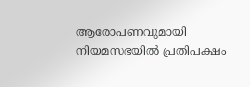ആരോപണവുമായി നിയമസഭയില്‍ പ്രതിപക്ഷം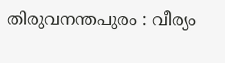തിരുവനന്തപുരം : വീര്യം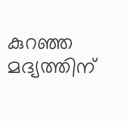കുറഞ്ഞ മദ്യത്തിന്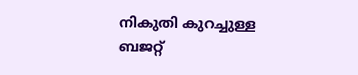നികുതി കുറച്ചുള്ള ബജറ്റ്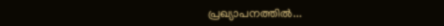പ്രഖ്യാപനത്തില്‍...